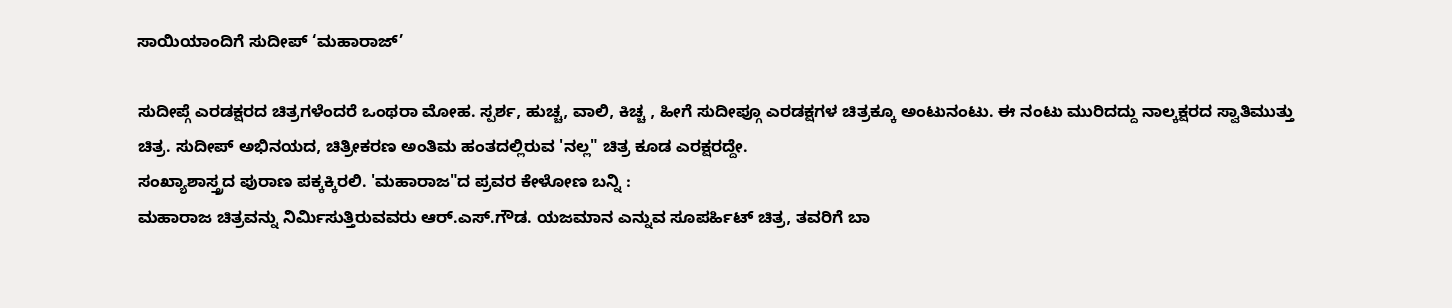ಸಾಯಿಯಾಂದಿಗೆ ಸುದೀಪ್ ‘ಮಹಾರಾಜ್’

ಸುದೀಪ್ಗೆ ಎರಡಕ್ಷರದ ಚಿತ್ರಗಳೆಂದರೆ ಒಂಥರಾ ಮೋಹ. ಸ್ಪರ್ಶ, ಹುಚ್ಚ, ವಾಲಿ, ಕಿಚ್ಚ , ಹೀಗೆ ಸುದೀಪ್ಗೂ ಎರಡಕ್ಷಗಳ ಚಿತ್ರಕ್ಕೂ ಅಂಟುನಂಟು. ಈ ನಂಟು ಮುರಿದದ್ದು ನಾಲ್ಕಕ್ಷರದ ಸ್ವಾತಿಮುತ್ತು ಚಿತ್ರ. ಸುದೀಪ್ ಅಭಿನಯದ, ಚಿತ್ರೀಕರಣ ಅಂತಿಮ ಹಂತದಲ್ಲಿರುವ 'ನಲ್ಲ" ಚಿತ್ರ ಕೂಡ ಎರಕ್ಷರದ್ದೇ.
ಸಂಖ್ಯಾಶಾಸ್ತ್ರದ ಪುರಾಣ ಪಕ್ಕಕ್ಕಿರಲಿ. 'ಮಹಾರಾಜ"ದ ಪ್ರವರ ಕೇಳೋಣ ಬನ್ನಿ :
ಮಹಾರಾಜ ಚಿತ್ರವನ್ನು ನಿರ್ಮಿಸುತ್ತಿರುವವರು ಆರ್.ಎಸ್.ಗೌಡ. ಯಜಮಾನ ಎನ್ನುವ ಸೂಪರ್ಹಿಟ್ ಚಿತ್ರ, ತವರಿಗೆ ಬಾ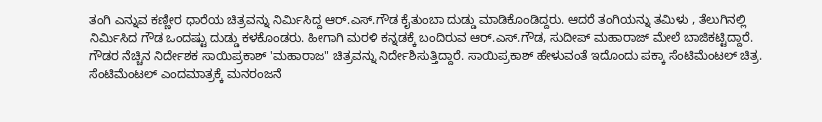ತಂಗಿ ಎನ್ನುವ ಕಣ್ಣೀರ ಧಾರೆಯ ಚಿತ್ರವನ್ನು ನಿರ್ಮಿಸಿದ್ದ ಆರ್.ಎಸ್.ಗೌಡ ಕೈತುಂಬಾ ದುಡ್ಡು ಮಾಡಿಕೊಂಡಿದ್ದರು. ಆದರೆ ತಂಗಿಯನ್ನು ತಮಿಳು , ತೆಲುಗಿನಲ್ಲಿ ನಿರ್ಮಿಸಿದ ಗೌಡ ಒಂದಷ್ಟು ದುಡ್ಡು ಕಳಕೊಂಡರು. ಹೀಗಾಗಿ ಮರಳಿ ಕನ್ನಡಕ್ಕೆ ಬಂದಿರುವ ಆರ್.ಎಸ್.ಗೌಡ, ಸುದೀಪ್ ಮಹಾರಾಜ್ ಮೇಲೆ ಬಾಜಿಕಟ್ಟಿದ್ದಾರೆ.
ಗೌಡರ ನೆಚ್ಚಿನ ನಿರ್ದೇಶಕ ಸಾಯಿಪ್ರಕಾಶ್ 'ಮಹಾರಾಜ" ಚಿತ್ರವನ್ನು ನಿರ್ದೇಶಿಸುತ್ತಿದ್ದಾರೆ. ಸಾಯಿಪ್ರಕಾಶ್ ಹೇಳುವಂತೆ ಇದೊಂದು ಪಕ್ಕಾ ಸೆಂಟಿಮೆಂಟಲ್ ಚಿತ್ರ. ಸೆಂಟಿಮೆಂಟಲ್ ಎಂದಮಾತ್ರಕ್ಕೆ ಮನರಂಜನೆ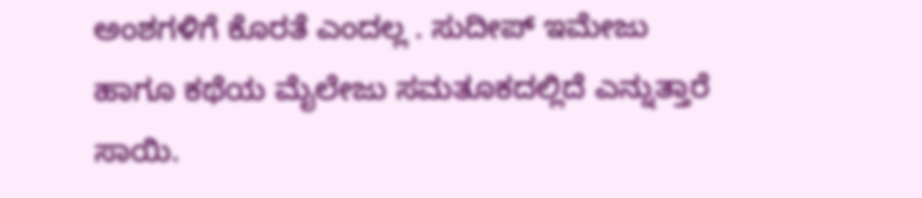ಅಂಶಗಳಿಗೆ ಕೊರತೆ ಎಂದಲ್ಲ . ಸುದೀಪ್ ಇಮೇಜು ಹಾಗೂ ಕಥೆಯ ಮೈಲೇಜು ಸಮತೂಕದಲ್ಲಿದೆ ಎನ್ನುತ್ತಾರೆ ಸಾಯಿ.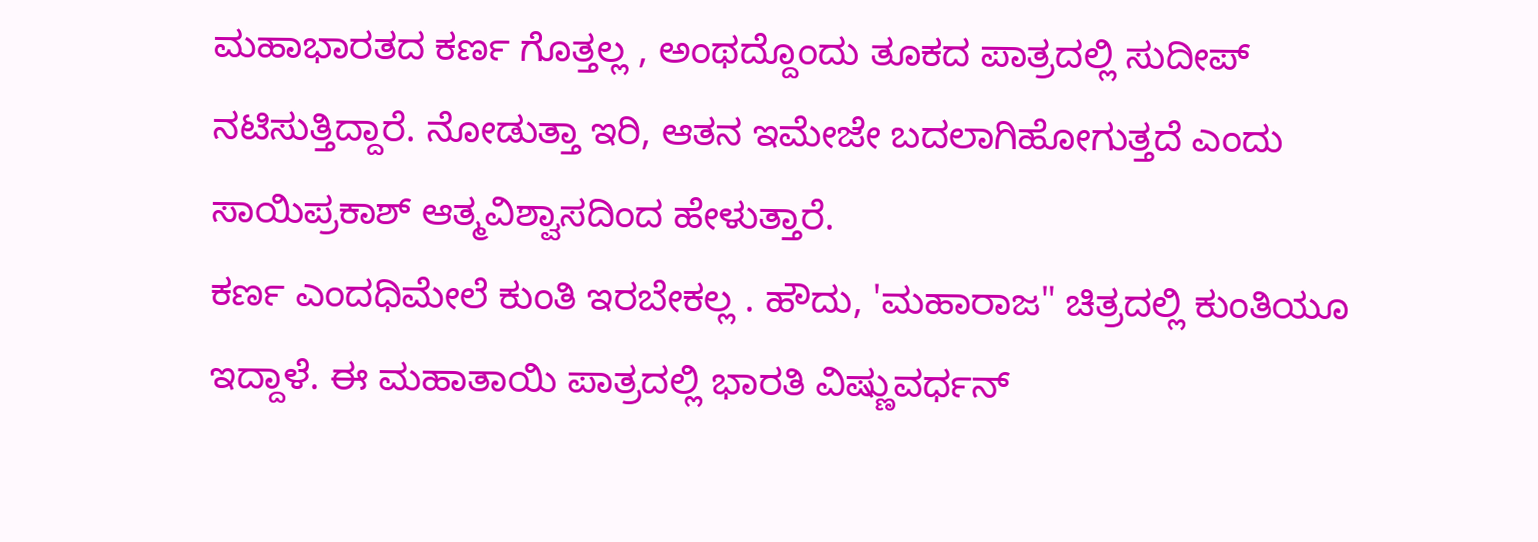ಮಹಾಭಾರತದ ಕರ್ಣ ಗೊತ್ತಲ್ಲ , ಅಂಥದ್ದೊಂದು ತೂಕದ ಪಾತ್ರದಲ್ಲಿ ಸುದೀಪ್ ನಟಿಸುತ್ತಿದ್ದಾರೆ. ನೋಡುತ್ತಾ ಇರಿ, ಆತನ ಇಮೇಜೇ ಬದಲಾಗಿಹೋಗುತ್ತದೆ ಎಂದು ಸಾಯಿಪ್ರಕಾಶ್ ಆತ್ಮವಿಶ್ವಾಸದಿಂದ ಹೇಳುತ್ತಾರೆ.
ಕರ್ಣ ಎಂದಧಿಮೇಲೆ ಕುಂತಿ ಇರಬೇಕಲ್ಲ . ಹೌದು, 'ಮಹಾರಾಜ" ಚಿತ್ರದಲ್ಲಿ ಕುಂತಿಯೂ ಇದ್ದಾಳೆ. ಈ ಮಹಾತಾಯಿ ಪಾತ್ರದಲ್ಲಿ ಭಾರತಿ ವಿಷ್ಣುವರ್ಧನ್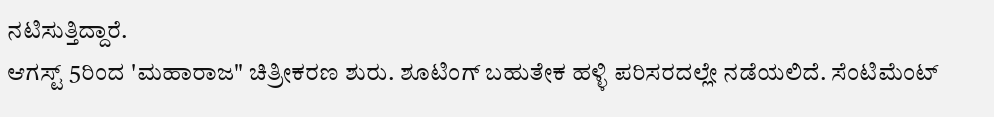ನಟಿಸುತ್ತಿದ್ದಾರೆ.
ಆಗಸ್ಟ್ 5ರಿಂದ 'ಮಹಾರಾಜ" ಚಿತ್ರೀಕರಣ ಶುರು. ಶೂಟಿಂಗ್ ಬಹುತೇಕ ಹಳ್ಳಿ ಪರಿಸರದಲ್ಲೇ ನಡೆಯಲಿದೆ. ಸೆಂಟಿಮೆಂಟ್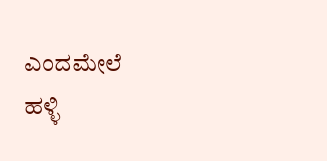ಎಂದಮೇಲೆ ಹಳ್ಳಿ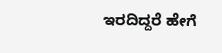ಇರದಿದ್ದರೆ ಹೇಗೆ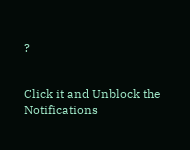?


Click it and Unblock the Notifications